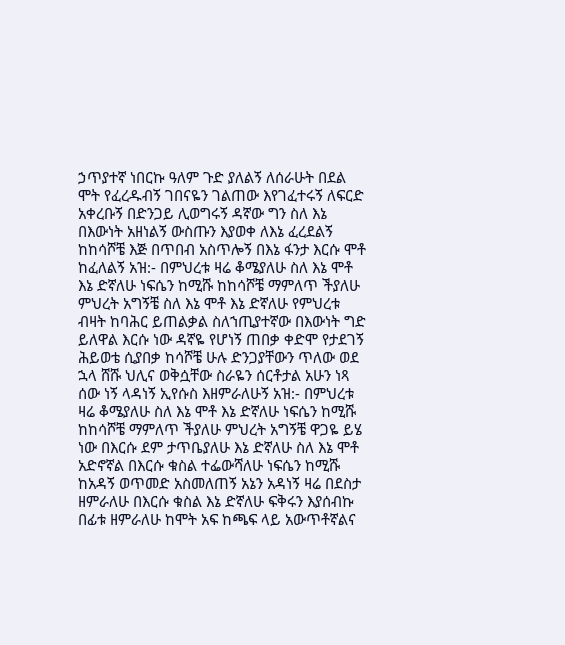ኃጥያተኛ ነበርኩ ዓለም ጉድ ያለልኝ ለሰራሁት በደል ሞት የፈረዱብኝ ገበናዬን ገልጠው እየገፈተሩኝ ለፍርድ አቀረቡኝ በድንጋይ ሊወግሩኝ ዳኛው ግን ስለ እኔ በእውነት አዘነልኝ ውስጡን እያወቀ ለእኔ ፈረደልኝ ከከሳሾቼ እጅ በጥበብ አስጥሎኝ በእኔ ፋንታ እርሱ ሞቶ ከፈለልኝ አዝ:- በምህረቱ ዛሬ ቆሜያለሁ ስለ እኔ ሞቶ እኔ ድኛለሁ ነፍሴን ከሚሹ ከከሳሾቼ ማምለጥ ችያለሁ ምህረት አግኝቼ ስለ እኔ ሞቶ እኔ ድኛለሁ የምህረቱ ብዛት ከባሕር ይጠልቃል ስለኀጢያተኛው በእውነት ግድ ይለዋል እርሱ ነው ዳኛዬ የሆነኝ ጠበቃ ቀድሞ የታደገኝ ሕይወቴ ሲያበቃ ከሳሾቼ ሁሉ ድንጋያቸውን ጥለው ወደ ኋላ ሸሹ ህሊና ወቅሷቸው ስራዬን ሰርቶታል አሁን ነጻ ሰው ነኝ ላዳነኝ ኢየሱስ እዘምራለሁኝ አዝ:- በምህረቱ ዛሬ ቆሜያለሁ ስለ እኔ ሞቶ እኔ ድኛለሁ ነፍሴን ከሚሹ ከከሳሾቼ ማምለጥ ችያለሁ ምህረት አግኝቼ ዋጋዬ ይሄ ነው በእርሱ ደም ታጥቤያለሁ እኔ ድኛለሁ ስለ እኔ ሞቶ አድኖኛል በእርሱ ቁስል ተፌውሻለሁ ነፍሴን ከሚሹ ከአዳኝ ወጥመድ አስመለጠኝ አኔን አዳነኝ ዛሬ በደስታ ዘምራለሁ በእርሱ ቁስል እኔ ድኛለሁ ፍቅሩን እያሰብኩ በፊቱ ዘምራለሁ ከሞት አፍ ከጫፍ ላይ አውጥቶኛልና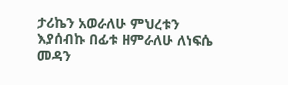ታሪኬን አወራለሁ ምህረቱን እያሰብኩ በፊቱ ዘምራለሁ ለነፍሴ መዳን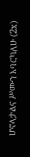ሆኖላታልና ሥሙን እባርካለሁ (2x)